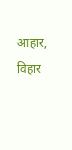आहार, विहार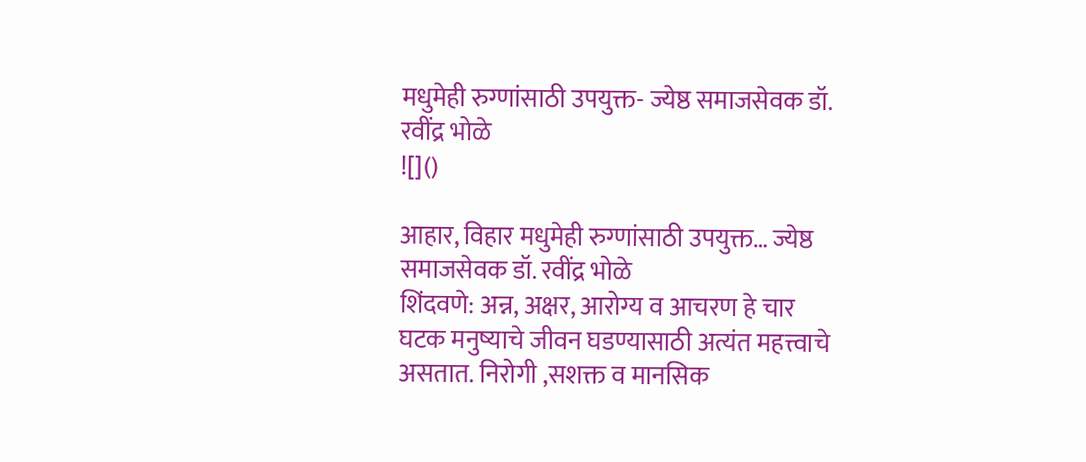मधुमेही रुग्णांसाठी उपयुक्त- ज्येष्ठ समाजसेवक डॉ. रवींद्र भोळे
![]()

आहार, विहार मधुमेही रुग्णांसाठी उपयुक्त… ज्येष्ठ समाजसेवक डॉ. रवींद्र भोळे
शिंदवणे: अन्न, अक्षर, आरोग्य व आचरण हे चार घटक मनुष्याचे जीवन घडण्यासाठी अत्यंत महत्त्वाचे असतात. निरोगी ,सशक्त व मानसिक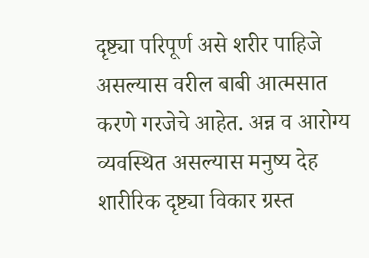दृष्ट्या परिपूर्ण असे शरीर पाहिजे असल्यास वरील बाबी आत्मसात करणे गरजेचे आहेत. अन्न व आरोग्य व्यवस्थित असल्यास मनुष्य देह शारीरिक दृष्ट्या विकार ग्रस्त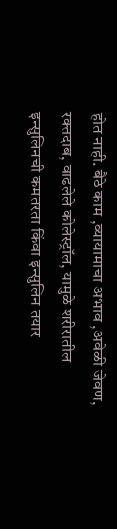होत नाही. बैठे काम ,व्यायामाचा अभाव ,अवेळी जेवण, रक्तदाब, वाढलेले कोलेस्ट्रॉल, यामुळे शरीरातील इन्सुलिनची कमतरता किंवा इन्सुलिन तयार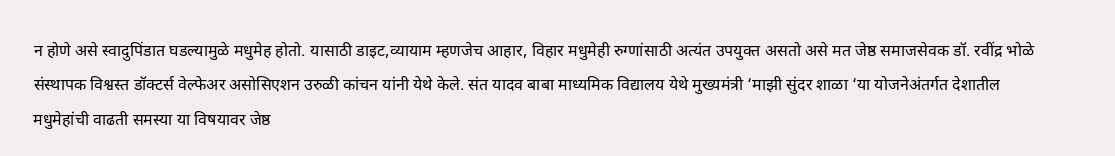न होणे असे स्वादुपिंडात घडल्यामुळे मधुमेह होतो. यासाठी डाइट,व्यायाम म्हणजेच आहार, विहार मधुमेही रुग्णांसाठी अत्यंत उपयुक्त असतो असे मत जेष्ठ समाजसेवक डॉ. रवींद्र भोळे संस्थापक विश्वस्त डॉक्टर्स वेल्फेअर असोसिएशन उरुळी कांचन यांनी येथे केले. संत यादव बाबा माध्यमिक विद्यालय येथे मुख्यमंत्री ‘माझी सुंदर शाळा ‘या योजनेअंतर्गत देशातील मधुमेहांची वाढती समस्या या विषयावर जेष्ठ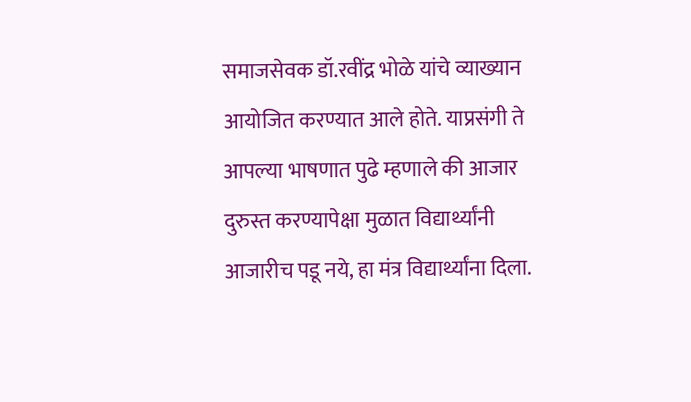समाजसेवक डॉ.रवींद्र भोळे यांचे व्याख्यान आयोजित करण्यात आले होते. याप्रसंगी ते आपल्या भाषणात पुढे म्हणाले की आजार दुरुस्त करण्यापेक्षा मुळात विद्यार्थ्यांनी आजारीच पडू नये, हा मंत्र विद्यार्थ्यांना दिला.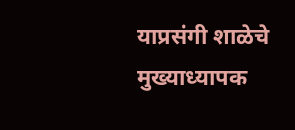याप्रसंगी शाळेचे मुख्याध्यापक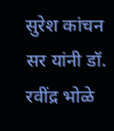सुरेश कांचन सर यांनी डॉ. रवींद्र भोळे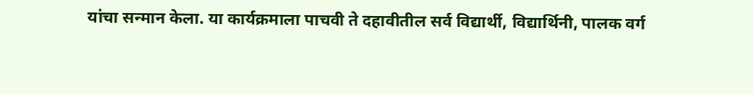यांचा सन्मान केला. या कार्यक्रमाला पाचवी ते दहावीतील सर्व विद्यार्थी, विद्यार्थिनी, पालक वर्ग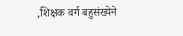,शिक्षक वर्ग बहुसंख्येने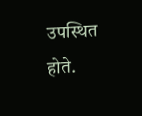उपस्थित होते.